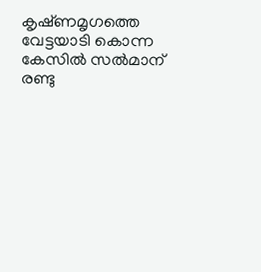കൃഷ്‌ണമൃഗത്തെ വേട്ടയാടി കൊന്ന കേസില്‍ സല്‍മാന് രണ്ടു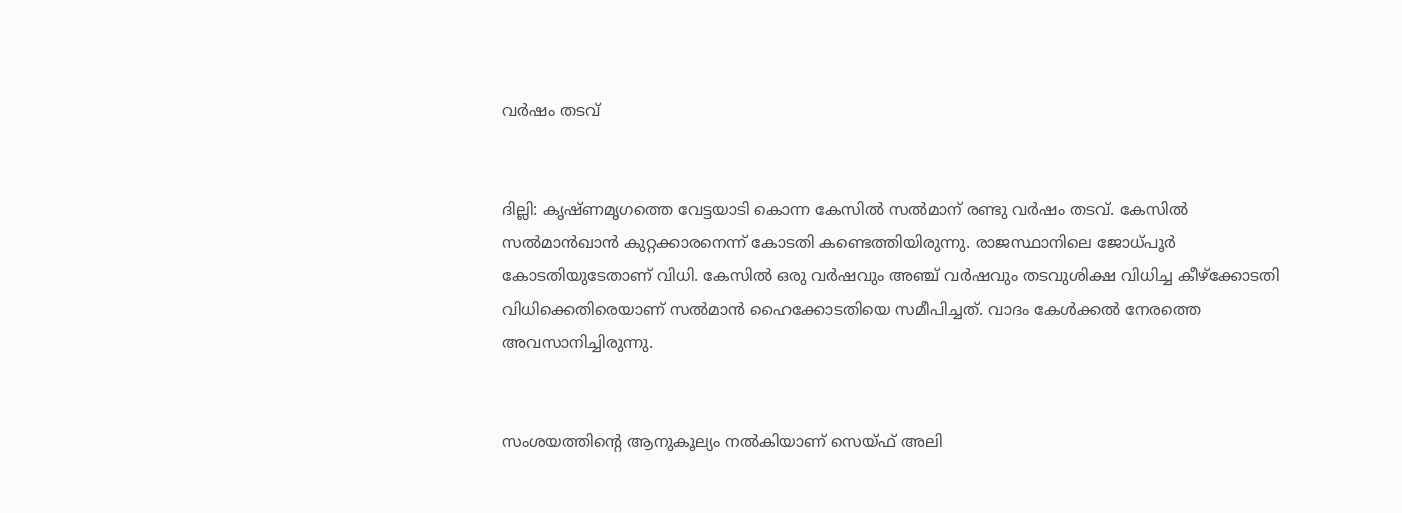വര്‍ഷം തടവ്


ദില്ലി: കൃഷ്‌ണമൃഗത്തെ വേട്ടയാടി കൊന്ന കേസില്‍ സല്‍മാന് രണ്ടു വര്‍ഷം തടവ്. കേസില്‍ സല്‍മാന്‍ഖാന്‍ കുറ്റക്കാരനെന്ന് കോടതി കണ്ടെത്തിയിരുന്നു. രാജസ്ഥാനിലെ ജോധ്പൂര്‍ കോടതിയുടേതാണ് വിധി. കേസില്‍ ഒരു വര്‍ഷവും അഞ്ച് വര്‍ഷവും തടവുശിക്ഷ വിധിച്ച കീഴ്ക്കോടതി വിധിക്കെതിരെയാണ് സല്‍മാന്‍ ഹൈക്കോടതിയെ സമീപിച്ചത്. വാദം കേള്‍ക്കല്‍ നേരത്തെ അവസാനിച്ചിരുന്നു.


സംശയത്തിന്റെ ആനുകൂല്യം നല്‍കിയാണ് സെയ്ഫ് അലി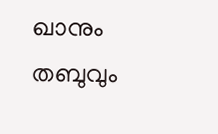ഖാനും തബുവും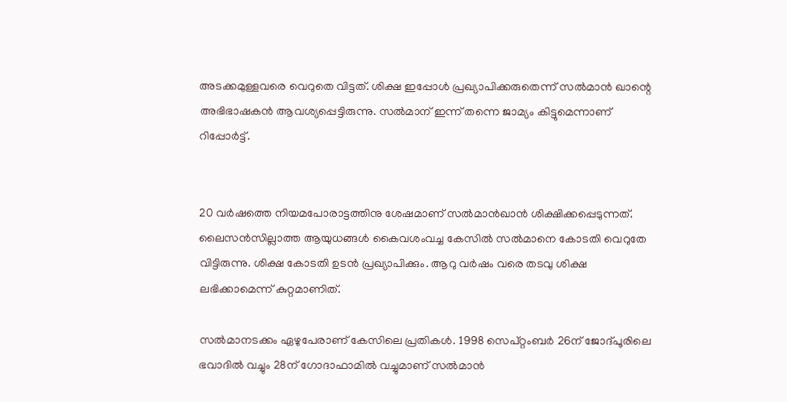അടക്കമുള്ളവരെ വെറുതെ വിട്ടത്. ശിക്ഷ ഇപ്പോള്‍ പ്രഖ്യാപിക്കരുതെന്ന് സല്‍മാന്‍ ഖാന്റെ അഭിഭാഷകന്‍ ആവശ്യപ്പെട്ടിരുന്നു. സല്‍മാന് ഇന്ന് തന്നെ ജാമ്യം കിട്ടുമെന്നാണ് റിപ്പോര്‍ട്ട്.


20 വര്‍ഷത്തെ നിയമപോരാട്ടത്തിനു ശേഷമാണ് സല്‍മാന്‍ഖാന്‍ ശിക്ഷിക്കപ്പെടുന്നത്. ലൈസന്‍സില്ലാത്ത ആയുധങ്ങള്‍ കൈവശംവച്ച കേസില്‍ സല്‍മാനെ കോടതി വെറുതേ വിട്ടിരുന്നു. ശിക്ഷ കോടതി ഉടന്‍ പ്രഖ്യാപിക്കും. ആറു വര്‍ഷം വരെ തടവു ശിക്ഷ ലഭിക്കാമെന്ന് കുറ്റമാണിത്.

സല്‍മാനടക്കം ഏഴുപേരാണ് കേസിലെ പ്രതികള്‍. 1998 സെപ്റ്റംബര്‍ 26ന് ജോദ്പൂരിലെ ഭവാദില്‍ വച്ചും 28ന് ഗോദാഫാമില്‍ വച്ചുമാണ് സല്‍മാന്‍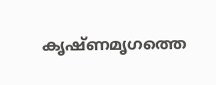കൃഷ്ണമൃഗത്തെ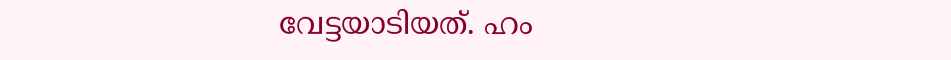വേട്ടയാടിയത്. ഹം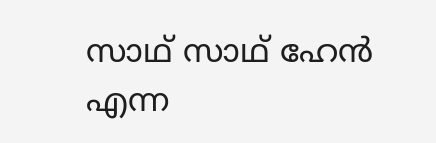സാഥ് സാഥ് ഹേന്‍ എന്ന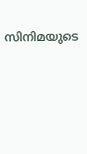സിനിമയുടെ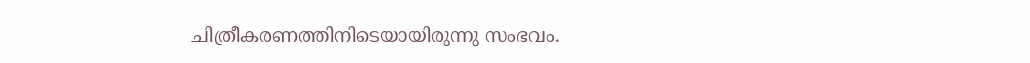ചിത്രീകരണത്തിനിടെയായിരുന്നു സംഭവം.